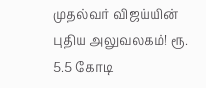முதல்வர் விஜய்யின் புதிய அலுவலகம்! ரூ. 5.5 கோடி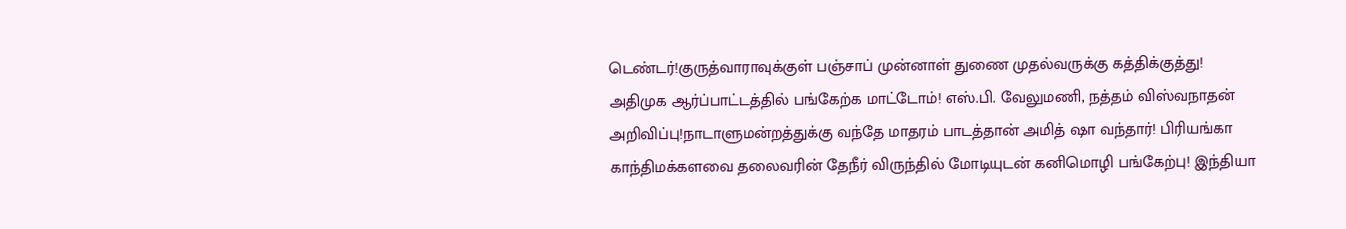டெண்டர்!குருத்வாராவுக்குள் பஞ்சாப் முன்னாள் துணை முதல்வருக்கு கத்திக்குத்து! அதிமுக ஆர்ப்பாட்டத்தில் பங்கேற்க மாட்டோம்! எஸ்.பி. வேலுமணி, நத்தம் விஸ்வநாதன் அறிவிப்பு!நாடாளுமன்றத்துக்கு வந்தே மாதரம் பாடத்தான் அமித் ஷா வந்தார்! பிரியங்கா காந்திமக்களவை தலைவரின் தேநீர் விருந்தில் மோடியுடன் கனிமொழி பங்கேற்பு! இந்தியா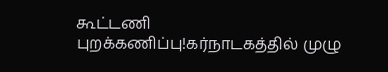கூட்டணி புறக்கணிப்பு!கர்நாடகத்தில் முழு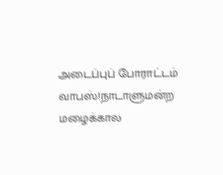அடைப்புப் போராட்டம் வாபஸ்!நாடாளுமன்ற மழைக்கால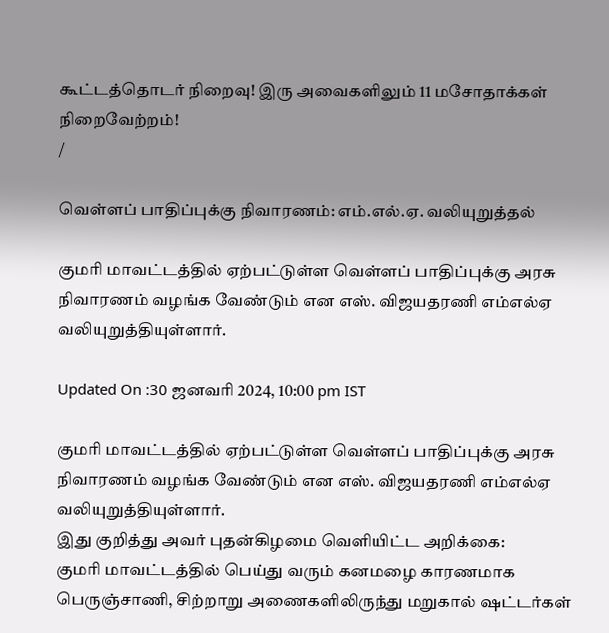கூட்டத்தொடர் நிறைவு! இரு அவைகளிலும் 11 மசோதாக்கள் நிறைவேற்றம்!
/

வெள்ளப் பாதிப்புக்கு நிவாரணம்: எம்.எல்.ஏ. வலியுறுத்தல்

குமரி மாவட்டத்தில் ஏற்பட்டுள்ள வெள்ளப் பாதிப்புக்கு அரசு நிவாரணம் வழங்க வேண்டும் என எஸ். விஜயதரணி எம்எல்ஏ வலியுறுத்தியுள்ளார்.

Updated On :30 ஜனவரி 2024, 10:00 pm IST

குமரி மாவட்டத்தில் ஏற்பட்டுள்ள வெள்ளப் பாதிப்புக்கு அரசு நிவாரணம் வழங்க வேண்டும் என எஸ். விஜயதரணி எம்எல்ஏ வலியுறுத்தியுள்ளார்.
இது குறித்து அவர் புதன்கிழமை வெளியிட்ட அறிக்கை:
குமரி மாவட்டத்தில் பெய்து வரும் கனமழை காரணமாக பெருஞ்சாணி, சிற்றாறு அணைகளிலிருந்து மறுகால் ஷட்டர்கள்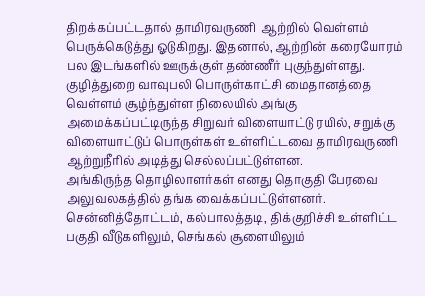திறக்கப்பட்டதால் தாமிரவருணி  ஆற்றில் வெள்ளம் பெருக்கெடுத்து ஓடுகிறது. இதனால், ஆற்றின் கரையோரம் பல இடங்களில் ஊருக்குள் தண்ணீர் புகுந்துள்ளது. குழித்துறை வாவுபலி பொருள்காட்சி மைதானத்தை வெள்ளம் சூழ்ந்துள்ள நிலையில் அங்கு அமைக்கப்பட்டிருந்த சிறுவர் விளையாட்டு ரயில், சறுக்கு விளையாட்டுப் பொருள்கள் உள்ளிட்டவை தாமிரவருணி ஆற்றுநீரில் அடித்து செல்லப்பட்டுள்ளன.
அங்கிருந்த தொழிலாளர்கள் எனது தொகுதி பேரவை அலுவலகத்தில் தங்க வைக்கப்பட்டுள்ளனர். சென்னித்தோட்டம், கல்பாலத்தடி, திக்குறிச்சி உள்ளிட்ட பகுதி வீடுகளிலும், செங்கல் சூளையிலும்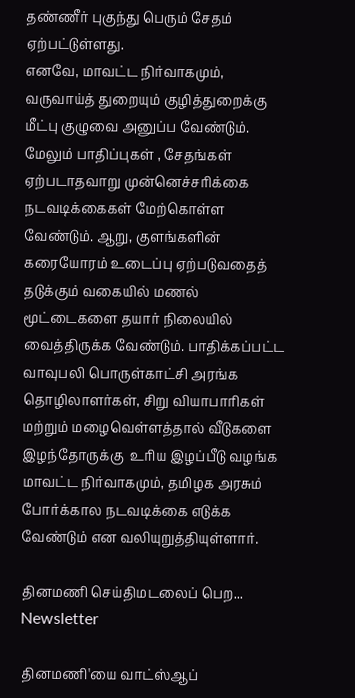தண்ணீர் புகுந்து பெரும் சேதம் ஏற்பட்டுள்ளது.
எனவே, மாவட்ட நிர்வாகமும், வருவாய்த் துறையும் குழித்துறைக்கு மீட்பு குழுவை அனுப்ப வேண்டும். மேலும் பாதிப்புகள் , சேதங்கள் ஏற்படாதவாறு முன்னெச்சரிக்கை நடவடிக்கைகள் மேற்கொள்ள வேண்டும். ஆறு, குளங்களின் கரையோரம் உடைப்பு ஏற்படுவதைத் தடுக்கும் வகையில் மணல் மூட்டைகளை தயார் நிலையில் வைத்திருக்க வேண்டும். பாதிக்கப்பட்ட வாவுபலி பொருள்காட்சி அரங்க தொழிலாளர்கள், சிறு வியாபாரிகள் மற்றும் மழைவெள்ளத்தால் வீடுகளை இழந்தோருக்கு  உரிய இழப்பீடு வழங்க மாவட்ட நிர்வாகமும், தமிழக அரசும் போர்க்கால நடவடிக்கை எடுக்க வேண்டும் என வலியுறுத்தியுள்ளார்.

தினமணி செய்திமடலைப் பெற... Newsletter

தினமணி'யை வாட்ஸ்ஆப்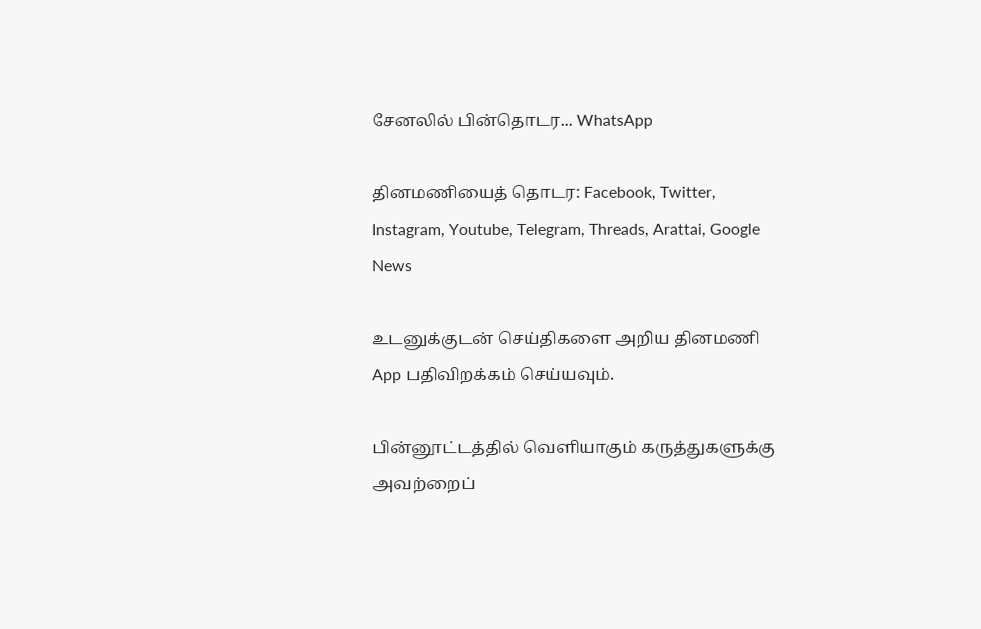சேனலில் பின்தொடர... WhatsApp

தினமணியைத் தொடர: Facebook, Twitter, Instagram, Youtube, Telegram, Threads, Arattai, Google News

உடனுக்குடன் செய்திகளை அறிய தினமணி App பதிவிறக்கம் செய்யவும்.

பின்னூட்டத்தில் வெளியாகும் கருத்துகளுக்கு அவற்றைப்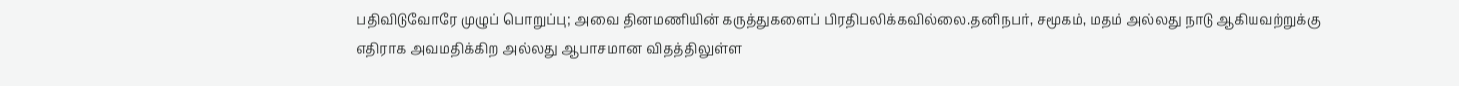பதிவிடுவோரே முழுப் பொறுப்பு; அவை தினமணியின் கருத்துகளைப் பிரதிபலிக்கவில்லை.தனிநபர், சமூகம், மதம் அல்லது நாடு ஆகியவற்றுக்கு எதிராக அவமதிக்கிற அல்லது ஆபாசமான விதத்திலுள்ள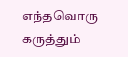எந்தவொரு கருத்தும்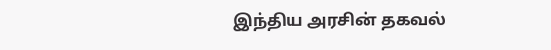இந்திய அரசின் தகவல்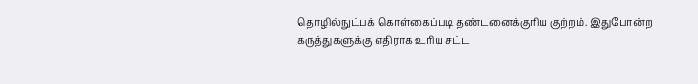தொழில்நுட்பக் கொள்கைப்படி தண்டனைக்குரிய குற்றம். இதுபோன்ற கருத்துகளுக்கு எதிராக உரிய சட்ட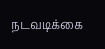நடவடிக்கை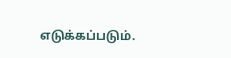எடுக்கப்படும்.